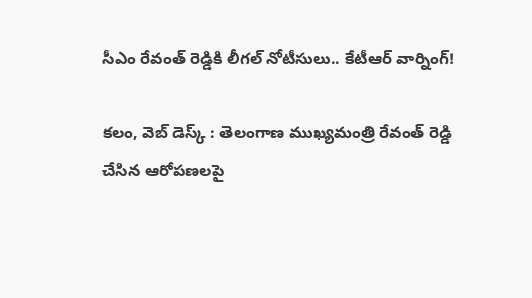సీఎం రేవంత్ రెడ్డికి లీగల్ నోటీసులు.. కేటీఆర్ వార్నింగ్!

కలం, వెబ్ డెస్క్ : తెలంగాణ ముఖ్యమంత్రి రేవంత్ రెడ్డి చేసిన ఆరోపణలపై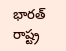భారత్ రాష్ట్ర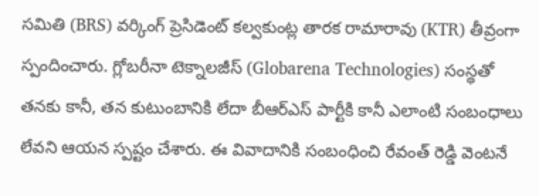సమితి (BRS) వర్కింగ్ ప్రెసిడెంట్ కల్వకుంట్ల తారక రామారావు (KTR) తీవ్రంగా స్పందించారు. గ్లోబరీనా టెక్నాలజీస్ (Globarena Technologies) సంస్థతో తనకు కానీ, తన కుటుంబానికి లేదా బీఆర్ఎస్ పార్టీకి కానీ ఎలాంటి సంబంధాలు లేవని ఆయన స్పష్టం చేశారు. ఈ వివాదానికి సంబంధించి రేవంత్ రెడ్డి వెంటనే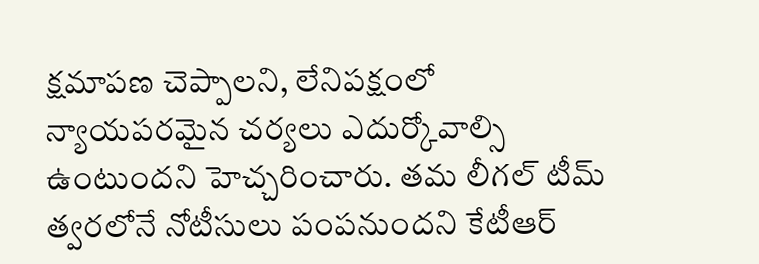క్షమాపణ చెప్పాలని, లేనిపక్షంలో న్యాయపరమైన చర్యలు ఎదుర్కోవాల్సి ఉంటుందని హెచ్చరించారు. తమ లీగల్ టీమ్ త్వరలోనే నోటీసులు పంపనుందని కేటీఆర్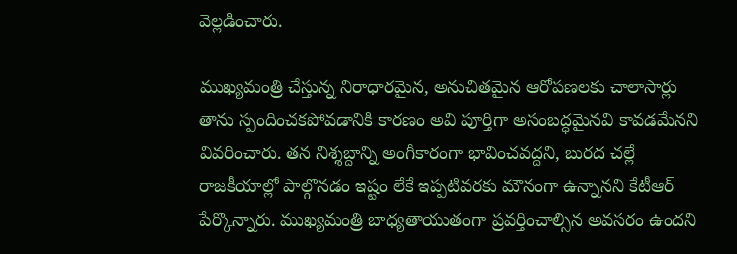వెల్లడించారు.

ముఖ్యమంత్రి చేస్తున్న నిరాధారమైన, అనుచితమైన ఆరోపణలకు చాలాసార్లు తాను స్పందించకపోవడానికి కారణం అవి పూర్తిగా అసంబద్ధమైనవి కావడమేనని వివరించారు. తన నిశ్శబ్దాన్ని అంగీకారంగా భావించవద్దని, బురద చల్లే రాజకీయాల్లో పాల్గొనడం ఇష్టం లేకే ఇప్పటివరకు మౌనంగా ఉన్నానని కేటీఆర్ పేర్కొన్నారు. ముఖ్యమంత్రి బాధ్యతాయుతంగా ప్రవర్తించాల్సిన అవసరం ఉందని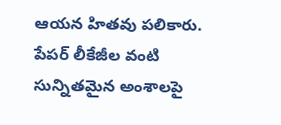ఆయన హితవు పలికారు. పేపర్ లీకేజీల వంటి సున్నితమైన అంశాలపై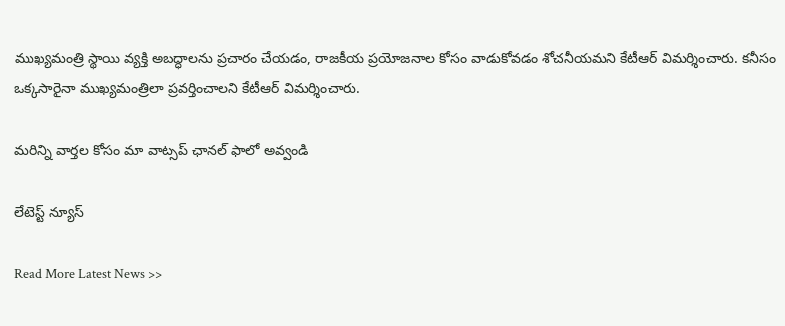ముఖ్యమంత్రి స్థాయి వ్యక్తి అబద్ధాలను ప్రచారం చేయడం, రాజకీయ ప్రయోజనాల కోసం వాడుకోవడం శోచనీయమని కేటీఆర్ విమర్శించారు. కనీసం ఒక్కసారైనా ముఖ్యమంత్రిలా ప్రవర్తించాలని కేటీఆర్ విమర్శించారు.

మ‌రిన్ని వార్త‌ల కోసం మా వాట్స‌ప్ ఛాన‌ల్ ఫాలో అవ్వండి

లేటెస్ట్ న్యూస్‌

Read More Latest News >>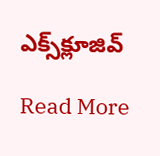ఎక్స్‌క్లూజివ్‌

Read More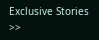Exclusive Stories >>